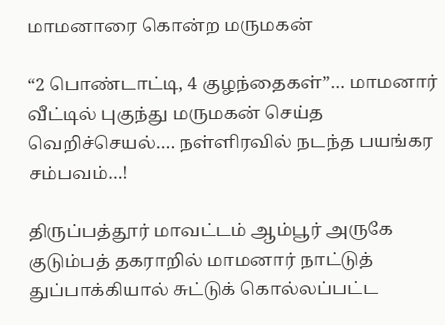மாமனாரை கொன்ற மருமகன்

“2 பொண்டாட்டி, 4 குழந்தைகள்”… மாமனார் வீட்டில் புகுந்து மருமகன் செய்த வெறிச்செயல்…. நள்ளிரவில் நடந்த பயங்கர சம்பவம்…!

திருப்பத்தூர் மாவட்டம் ஆம்பூர் அருகே குடும்பத் தகராறில் மாமனார் நாட்டுத் துப்பாக்கியால் சுட்டுக் கொல்லப்பட்ட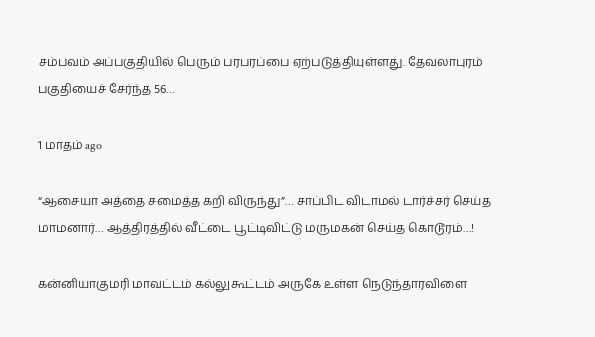சம்பவம் அப்பகுதியில் பெரும் பரபரப்பை ஏற்படுத்தியுள்ளது. தேவலாபுரம் பகுதியைச் சேர்ந்த 56…

1 மாதம் ago

“ஆசையா அத்தை சமைத்த கறி விருந்து”… சாப்பிட விடாமல் டார்ச்சர் செய்த மாமனார்… ஆத்திரத்தில் வீட்டை பூட்டிவிட்டு மருமகன் செய்த கொடூரம்…!

கன்னியாகுமரி மாவட்டம் கல்லுகூட்டம் அருகே உள்ள நெடுந்தாரவிளை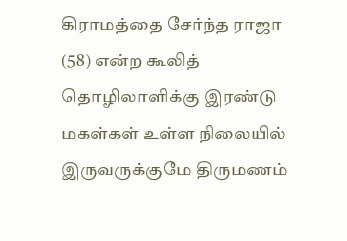கிராமத்தை சேர்ந்த ராஜா (58) என்ற கூலித் தொழிலாளிக்கு இரண்டு மகள்கள் உள்ள நிலையில் இருவருக்குமே திருமணம்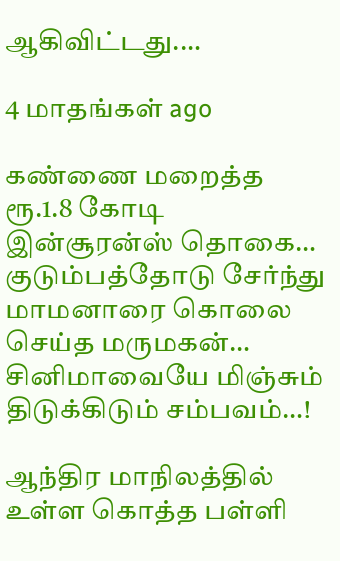ஆகிவிட்டது.…

4 மாதங்கள் ago

கண்ணை மறைத்த ரூ.1.8 கோடி இன்சூரன்ஸ் தொகை… குடும்பத்தோடு சேர்ந்து மாமனாரை கொலை செய்த மருமகன்… சினிமாவையே மிஞ்சும் திடுக்கிடும் சம்பவம்…!

ஆந்திர மாநிலத்தில் உள்ள கொத்த பள்ளி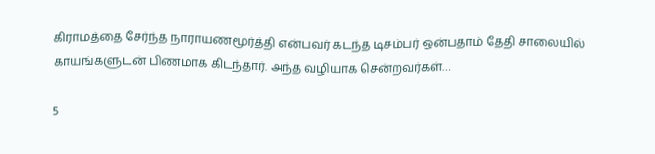கிராமத்தை சேர்ந்த நாராயணமூர்த்தி என்பவர் கடந்த டிசம்பர் ஒன்பதாம் தேதி சாலையில் காயங்களுடன் பிணமாக கிடந்தார். அந்த வழியாக சென்றவர்கள்…

5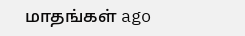மாதங்கள் ago